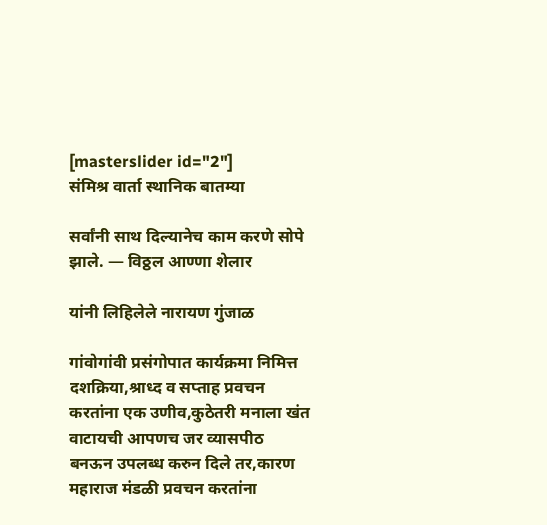[masterslider id="2"]
संमिश्र वार्ता स्थानिक बातम्या

सर्वांनी साथ दिल्यानेच काम करणे सोपे झाले. — विठ्ठल आण्णा शेलार

यांनी लिहिलेले नारायण गुंजाळ

गांवोगांवी प्रसंगोपात कार्यक्रमा निमित्त दशक्रिया,श्राध्द व सप्ताह प्रवचन करतांना एक उणीव,कुठेतरी मनाला खंत वाटायची आपणच जर व्यासपीठ बनऊन उपलब्ध करुन दिले तर,कारण महाराज मंडळी प्रवचन करतांना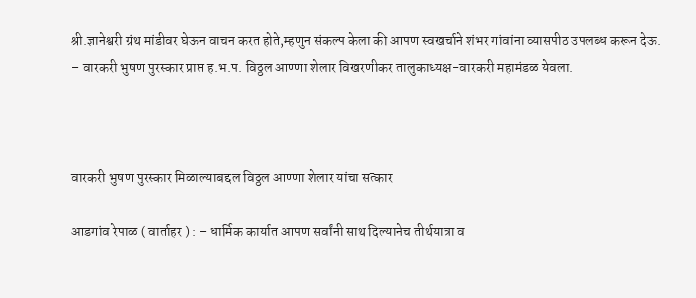श्री.ज्ञानेश्वरी ग्रंथ मांडीवर घेऊन वाचन करत होते,म्हणुन संकल्प केला की आपण स्वखर्चाने शंभर गांवांना व्यासपीठ उपलब्ध करून देऊ.
– वारकरी भुषण पुरस्कार प्राप्त ह.भ.प. विठ्ठल आण्णा शेलार विखरणीकर तालुकाध्यक्ष-वारकरी महामंडळ येवला.



वारकरी भुषण पुरस्कार मिळाल्याबद्दल विठ्ठल आण्णा शेलार यांचा सत्कार

आडगांव रेपाळ ( वार्ताहर ) : – धार्मिक कार्यात आपण सर्वांनी साथ दिल्यानेच तीर्थयात्रा व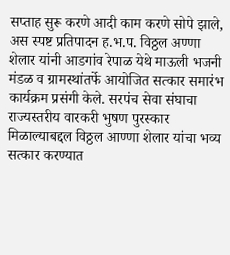सप्ताह सुरू करणे आदी काम करणे सोपे झाले, अस स्पष्ट प्रतिपादन ह.भ.प. विठ्ठल अण्णा शेलार यांनी आडगांव रेपाळ येथे माऊली भजनी मंडळ व ग्रामस्थांतर्फे आयोजित सत्कार समारंभ कार्यक्रम प्रसंगी केले. सरपंच सेवा संघाचा राज्यस्तरीय वारकरी भुषण पुरस्कार मिळाल्याबद्दल विठ्ठल आण्णा शेलार यांचा भव्य सत्कार करण्यात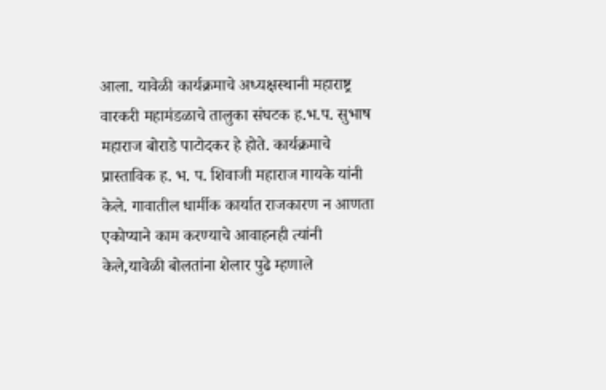आला. यावेळी कार्यक्रमाचे अध्यक्षस्थानी महाराष्ट्र वारकरी महामंडळाचे तालुका संघटक ह.भ.प. सुभाष महाराज बोराडे पाटोदकर हे होते. कार्यक्रमाचे प्रास्ताविक ह. भ. प. शिवाजी महाराज गायके यांनी केले. गावातील धार्मीक कार्यात राजकारण न आणता एकोप्याने काम करण्याचे आवाहनही त्यांनी केले,यावेळी बोलतांना शेलार पुढे म्हणाले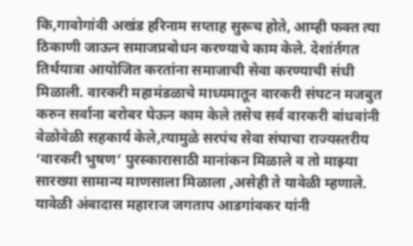कि,गावोगांवी अखंड हरिनाम सप्ताह सुरूच होते, आम्ही फक्त त्या ठिकाणी जाऊन समाजप्रबोधन करण्याचे काम केले. देशांर्तगत तिर्थयात्रा आयोजित करतांना समाजाची सेवा करण्याची संधी मिळाली. वारकरी महामंडळाचे माध्यमातून वारकरी संघटन मजबुत करुन सर्वाना बरोबर घेऊन काम केले तसेच सर्व वारकरी बांधवांनी वेळोवेळी सहकार्य केले,त्यामुळे सरपंच सेवा संघाचा राज्यस्तरीय ‘वारकरी भुषण’ पुरस्कारासाठी मानांकन मिळाले व तो माझ्या सारख्या सामान्य माणसाला मिळाला ,असेही ते यावेळी म्हणाले. यावेळी अंबादास महाराज जगताप आडगांवकर यांनी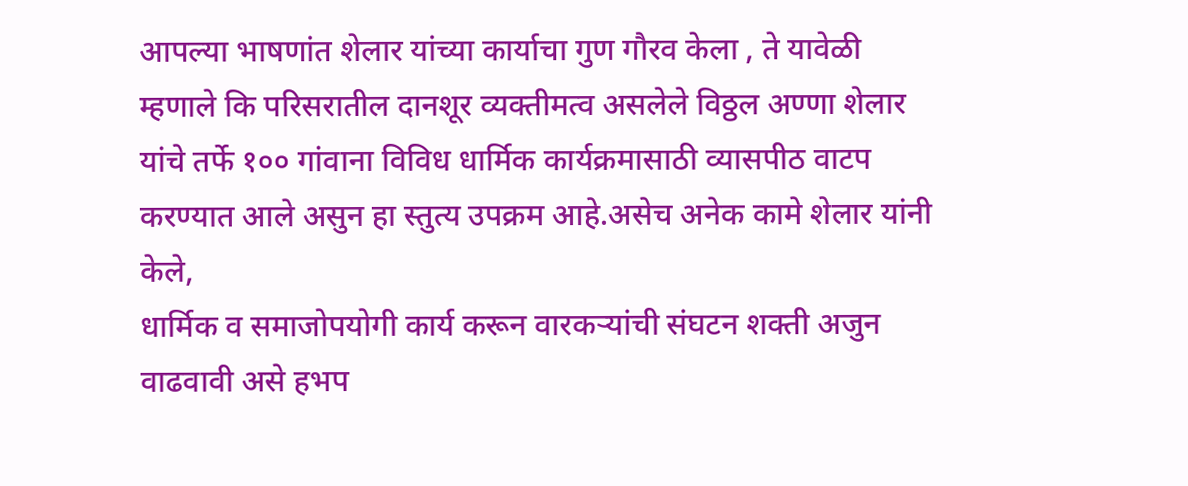आपल्या भाषणांत शेलार यांच्या कार्याचा गुण गौरव केला , ते यावेळी म्हणाले कि परिसरातील दानशूर व्यक्तीमत्व असलेले विठ्ठल अण्णा शेलार यांचे तर्फे १०० गांवाना विविध धार्मिक कार्यक्रमासाठी व्यासपीठ वाटप करण्यात आले असुन हा स्तुत्य उपक्रम आहे.असेच अनेक कामे शेलार यांनी केले,
धार्मिक व समाजोपयोगी कार्य करून वारकऱ्यांची संघटन शक्ती अजुन वाढवावी असे हभप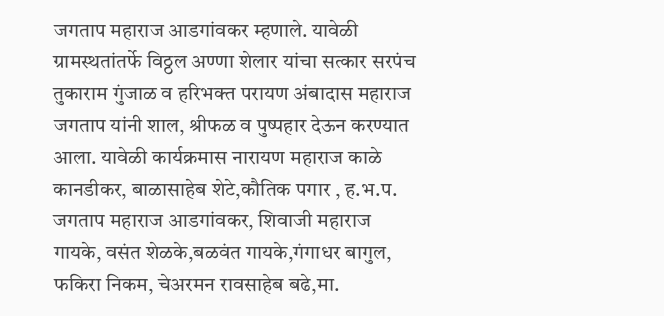जगताप महाराज आडगांवकर म्हणाले. यावेळी ग्रामस्थतांतर्फे विठ्ठल अण्णा शेलार यांचा सत्कार सरपंच तुकाराम गुंजाळ व हरिभक्त परायण अंबादास महाराज जगताप यांनी शाल, श्रीफळ व पुष्पहार देऊन करण्यात आला. यावेळी कार्यक्रमास नारायण महाराज काळे कानडीकर, बाळासाहेब शेटे,कौतिक पगार , ह.भ.प. जगताप महाराज आडगांवकर, शिवाजी महाराज गायके, वसंत शेळके,बळवंत गायके,गंगाधर बागुल, फकिरा निकम, चेअरमन रावसाहेब बढे,मा.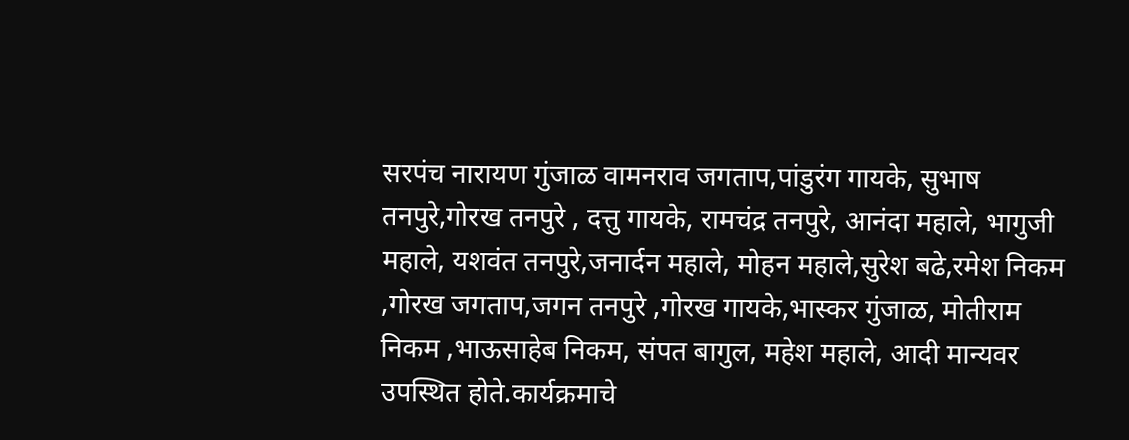सरपंच नारायण गुंजाळ वामनराव जगताप,पांडुरंग गायके, सुभाष तनपुरे,गोरख तनपुरे , दत्तु गायके, रामचंद्र तनपुरे, आनंदा महाले, भागुजी महाले, यशवंत तनपुरे,जनार्दन महाले, मोहन महाले,सुरेश बढे,रमेश निकम ,गोरख जगताप,जगन तनपुरे ,गोरख गायके,भास्कर गुंजाळ, मोतीराम निकम ,भाऊसाहेब निकम, संपत बागुल, महेश महाले, आदी मान्यवर उपस्थित होते.कार्यक्रमाचे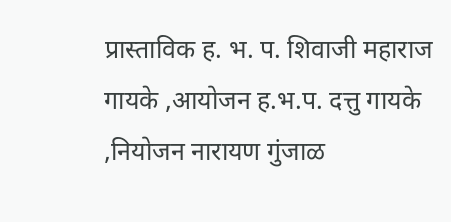प्रास्ताविक ह. भ. प. शिवाजी महाराज गायके ,आयोजन ह.भ.प. दत्तु गायके ,नियोजन नारायण गुंजाळ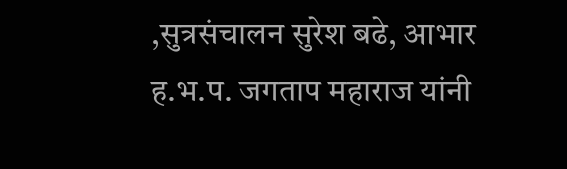,सुत्रसंचालन सुरेश बढे, आभार ह.भ.प. जगताप महाराज यांनी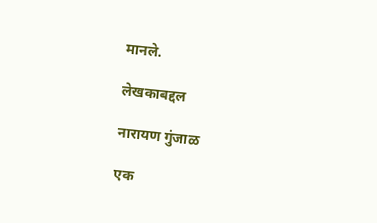मानले.

लेखकाबद्दल

नारायण गुंजाळ

एक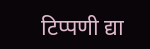टिप्पणी द्या